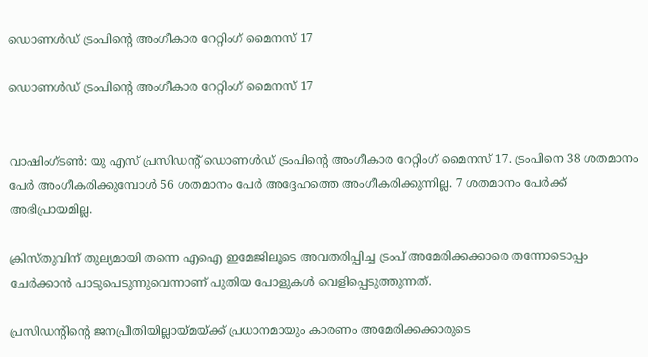ഡൊണള്‍ഡ് ട്രംപിന്റെ അംഗീകാര റേറ്റിംഗ് മൈനസ് 17

ഡൊണള്‍ഡ് ട്രംപിന്റെ അംഗീകാര റേറ്റിംഗ് മൈനസ് 17


വാഷിംഗ്ടണ്‍: യു എസ് പ്രസിഡന്റ് ഡൊണള്‍ഡ് ട്രംപിന്റെ അംഗീകാര റേറ്റിംഗ് മൈനസ് 17. ട്രംപിനെ 38 ശതമാനം പേര്‍ അംഗീകരിക്കുമ്പോള്‍ 56 ശതമാനം പേര്‍ അദ്ദേഹത്തെ അംഗീകരിക്കുന്നില്ല. 7 ശതമാനം പേര്‍ക്ക് അഭിപ്രായമില്ല.

ക്രിസ്തുവിന് തുല്യമായി തന്നെ എഐ ഇമേജിലൂടെ അവതരിപ്പിച്ച ട്രംപ് അമേരിക്കക്കാരെ തന്നോടൊപ്പം ചേര്‍ക്കാന്‍ പാടുപെടുന്നുവെന്നാണ് പുതിയ പോളുകള്‍ വെളിപ്പെടുത്തുന്നത്.

പ്രസിഡന്റിന്റെ ജനപ്രീതിയില്ലായ്മയ്ക്ക് പ്രധാനമായും കാരണം അമേരിക്കക്കാരുടെ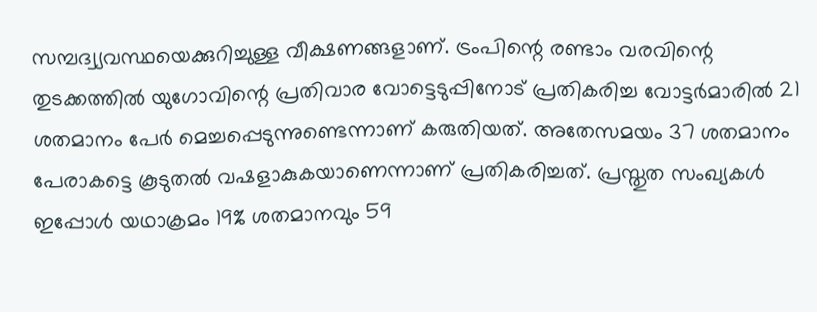സമ്പദ്വ്യവസ്ഥയെക്കുറിച്ചുള്ള വീക്ഷണങ്ങളാണ്. ട്രംപിന്റെ രണ്ടാം വരവിന്റെ തുടക്കത്തില്‍ യുഗോവിന്റെ പ്രതിവാര വോട്ടെടുപ്പിനോട് പ്രതികരിച്ച വോട്ടര്‍മാരില്‍ 21 ശതമാനം പേര്‍ മെച്ചപ്പെടുന്നുണ്ടെന്നാണ് കരുതിയത്. അതേസമയം 37 ശതമാനം പേരാകട്ടെ കൂടുതല്‍ വഷളാകുകയാണെന്നാണ് പ്രതികരിച്ചത്. പ്രസ്തുത സംഖ്യകള്‍ ഇപ്പോള്‍ യഥാക്രമം 19% ശതമാനവും 59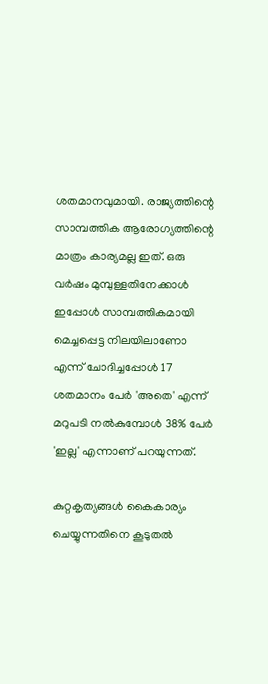ശതമാനവുമായി. രാജ്യത്തിന്റെ സാമ്പത്തിക ആരോഗ്യത്തിന്റെ മാത്രം കാര്യമല്ല ഇത്. ഒരു വര്‍ഷം മുമ്പുള്ളതിനേക്കാള്‍ ഇപ്പോള്‍ സാമ്പത്തികമായി മെച്ചപ്പെട്ട നിലയിലാണോ എന്ന് ചോദിച്ചപ്പോള്‍ 17 ശതമാനം പേര്‍ 'അതെ' എന്ന് മറുപടി നല്‍കുമ്പോള്‍ 38% പേര്‍ 'ഇല്ല' എന്നാണ് പറയുന്നത്.

കുറ്റകൃത്യങ്ങള്‍ കൈകാര്യം ചെയ്യുന്നതിനെ കൂടുതല്‍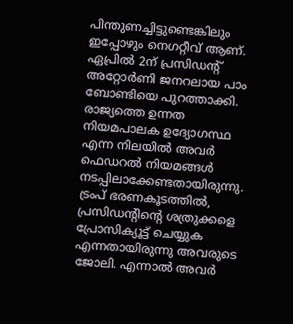പിന്തുണച്ചിട്ടുണ്ടെങ്കിലും ഇപ്പോഴും നെഗറ്റീവ് ആണ്. ഏപ്രില്‍ 2ന് പ്രസിഡന്റ് അറ്റോര്‍ണി ജനറലായ പാം ബോണ്ടിയെ പുറത്താക്കി. രാജ്യത്തെ ഉന്നത നിയമപാലക ഉദ്യോഗസ്ഥ എന്ന നിലയില്‍ അവര്‍ ഫെഡറല്‍ നിയമങ്ങള്‍ നടപ്പിലാക്കേണ്ടതായിരുന്നു. ട്രംപ് ഭരണകൂടത്തില്‍, പ്രസിഡന്റിന്റെ ശത്രുക്കളെ പ്രോസിക്യൂട്ട് ചെയ്യുക എന്നതായിരുന്നു അവരുടെ ജോലി. എന്നാല്‍ അവര്‍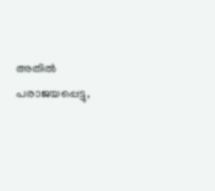അതില്‍ പരാജയപ്പെട്ടു,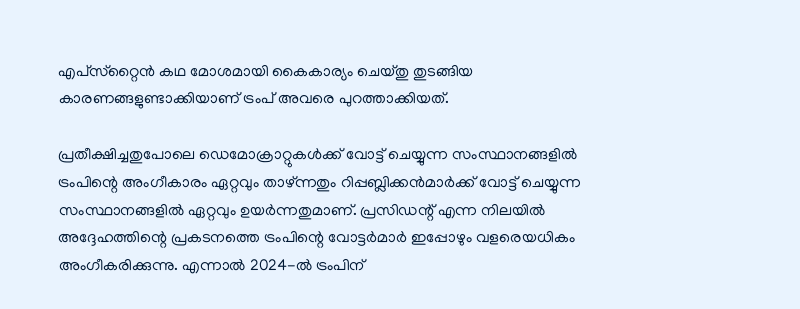എപ്‌സ്‌റ്റൈന്‍ കഥ മോശമായി കൈകാര്യം ചെയ്തു തുടങ്ങിയ കാരണങ്ങളുണ്ടാക്കിയാണ് ട്രംപ് അവരെ പുറത്താക്കിയത്.

പ്രതീക്ഷിച്ചതുപോലെ ഡെമോക്രാറ്റുകള്‍ക്ക് വോട്ട് ചെയ്യുന്ന സംസ്ഥാനങ്ങളില്‍ ട്രംപിന്റെ അംഗീകാരം ഏറ്റവും താഴ്ന്നതും റിപ്പബ്ലിക്കന്‍മാര്‍ക്ക് വോട്ട് ചെയ്യുന്ന സംസ്ഥാനങ്ങളില്‍ ഏറ്റവും ഉയര്‍ന്നതുമാണ്. പ്രസിഡന്റ് എന്ന നിലയില്‍ അദ്ദേഹത്തിന്റെ പ്രകടനത്തെ ട്രംപിന്റെ വോട്ടര്‍മാര്‍ ഇപ്പോഴും വളരെയധികം അംഗീകരിക്കുന്നു. എന്നാല്‍ 2024-ല്‍ ട്രംപിന്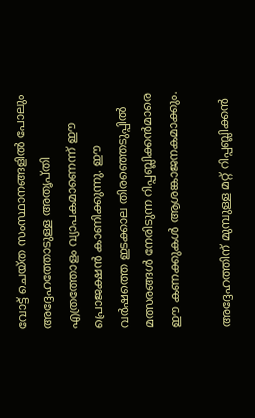വോട്ട് ചെയ്ത സംസ്ഥാനങ്ങളില്‍ പോലും അദ്ദേഹത്തോടുള്ള അതൃപ്തി എത്രത്തോളം വ്യാപകമാണെന്ന് ഈ പ്രൊജക്ഷന്‍ കാണിക്കുന്നു. ഈ വര്‍ഷത്തെ ഇടക്കാല തിരഞ്ഞെടുപ്പില്‍ മത്സരങ്ങള്‍ നേരിടുന്ന റിപ്പബ്ലിക്കന്‍മാരെ ഈ കണക്കുകള്‍ ആശങ്കാജനകമാക്കും.

അദ്ദേഹത്തിന് മുമ്പുള്ള മറ്റ് റിപ്പബ്ലിക്കന്‍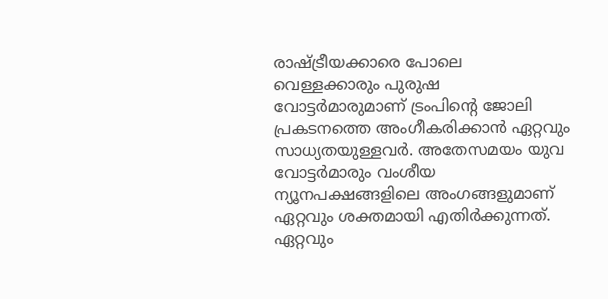രാഷ്ട്രീയക്കാരെ പോലെ വെള്ളക്കാരും പുരുഷ വോട്ടര്‍മാരുമാണ് ട്രംപിന്റെ ജോലി പ്രകടനത്തെ അംഗീകരിക്കാന്‍ ഏറ്റവും സാധ്യതയുള്ളവര്‍. അതേസമയം യുവ വോട്ടര്‍മാരും വംശീയ ന്യൂനപക്ഷങ്ങളിലെ അംഗങ്ങളുമാണ് ഏറ്റവും ശക്തമായി എതിര്‍ക്കുന്നത്. ഏറ്റവും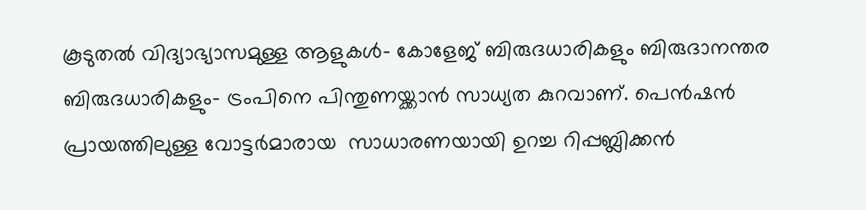കൂടുതല്‍ വിദ്യാഭ്യാസമുള്ള ആളുകള്‍- കോളേജ് ബിരുദധാരികളും ബിരുദാനന്തര ബിരുദധാരികളും- ട്രംപിനെ പിന്തുണയ്ക്കാന്‍ സാധ്യത കുറവാണ്. പെന്‍ഷന്‍ പ്രായത്തിലുള്ള വോട്ടര്‍മാരായ  സാധാരണയായി ഉറച്ച റിപ്പബ്ലിക്കന്‍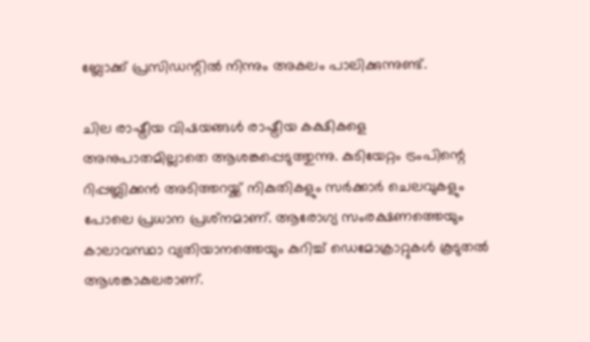ബ്ലോക്ക് പ്രസിഡന്റില്‍ നിന്നും അകലം പാലിക്കുന്നുണ്ട്.

ചില രാഷ്ട്രീയ വിഷയങ്ങള്‍ രാഷ്ട്രീയ കക്ഷികളെ അനുപാതമില്ലാതെ ആശങ്കപ്പെടുത്തുന്നു. കുടിയേറ്റം ട്രംപിന്റെ റിപ്പബ്ലിക്കന്‍ അടിത്തറയ്ക്ക് നികുതികളും സര്‍ക്കാര്‍ ചെലവുകളും പോലെ പ്രധാന പ്രശ്‌നമാണ്. ആരോഗ്യ സംരക്ഷണത്തെയും കാലാവസ്ഥാ വ്യതിയാനത്തെയും കുറിച്ച് ഡെമോക്രാറ്റുകള്‍ കൂടുതല്‍ ആശങ്കാകുലരാണ്.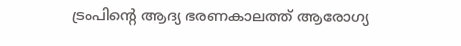ട്രംപിന്റെ ആദ്യ ഭരണകാലത്ത് ആരോഗ്യ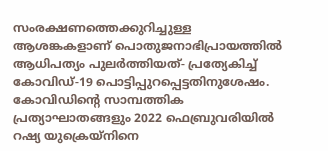സംരക്ഷണത്തെക്കുറിച്ചുള്ള ആശങ്കകളാണ് പൊതുജനാഭിപ്രായത്തില്‍ ആധിപത്യം പുലര്‍ത്തിയത്- പ്രത്യേകിച്ച് കോവിഡ്-19 പൊട്ടിപ്പുറപ്പെട്ടതിനുശേഷം. കോവിഡിന്റെ സാമ്പത്തിക പ്രത്യാഘാതങ്ങളും 2022 ഫെബ്രുവരിയില്‍ റഷ്യ യുക്രെയ്നിനെ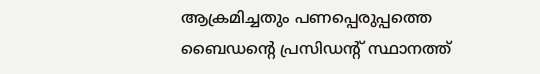ആക്രമിച്ചതും പണപ്പെരുപ്പത്തെ ബൈഡന്റെ പ്രസിഡന്റ് സ്ഥാനത്ത്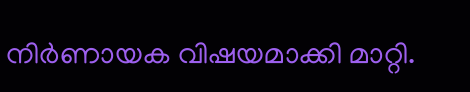നിര്‍ണായക വിഷയമാക്കി മാറ്റി.